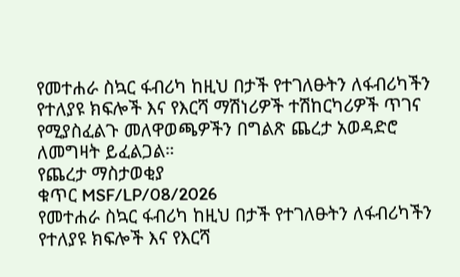የመተሐራ ስኳር ፋብሪካ ከዚህ በታች የተገለፁትን ለፋብሪካችን የተለያዩ ክፍሎች እና የእርሻ ማሽነሪዎች ተሽከርካሪዎች ጥገና የሚያስፈልጉ መለዋወጫዎችን በግልጽ ጨረታ አወዳድሮ ለመግዛት ይፈልጋል።
የጨረታ ማስታወቂያ
ቁጥር MSF/LP/08/2026
የመተሐራ ስኳር ፋብሪካ ከዚህ በታች የተገለፁትን ለፋብሪካችን የተለያዩ ክፍሎች እና የእርሻ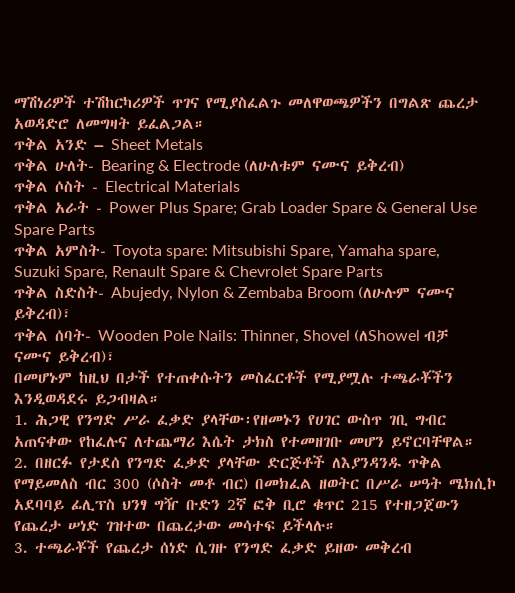ማሽነሪዎች ተሽከርካሪዎች ጥገና የሚያስፈልጉ መለዋወጫዎችን በግልጽ ጨረታ አወዳድሮ ለመግዛት ይፈልጋል።
ጥቅል አንድ – Sheet Metals
ጥቅል ሁለት- Bearing & Electrode (ለሁለቱም ናሙና ይቅረብ)
ጥቅል ሶስት - Electrical Materials
ጥቅል አራት - Power Plus Spare; Grab Loader Spare & General Use Spare Parts
ጥቅል አምስት- Toyota spare: Mitsubishi Spare, Yamaha spare, Suzuki Spare, Renault Spare & Chevrolet Spare Parts
ጥቅል ስድስት- Abujedy, Nylon & Zembaba Broom (ለሁሉም ናሙና ይቅረብ)፣
ጥቅል ሰባት- Wooden Pole Nails: Thinner, Shovel (ለShowel ብቻ ናሙና ይቅረብ)፣
በመሆኑም ከዚህ በታች የተጠቀሱትን መስፈርቶች የሚያሟሉ ተጫራቾችን እንዲወዳደሩ ይጋብዛል።
1. ሕጋዊ የንግድ ሥራ ፈቃድ ያላቸው፡የዘመኑን የሀገር ውስጥ ገቢ ግብር አጠናቀው የከፈሉና ለተጨማሪ እሴት ታክስ የተመዘገቡ መሆን ይኖርባቸዋል።
2. በዘርፉ የታደሰ የንግድ ፈቃድ ያላቸው ድርጅቶች ለእያንዳንዱ ጥቅል የማይመለስ ብር 300 (ሶስት መቶ ብር) በመክፈል ዘወትር በሥራ ሠዓት ሜክሲኮ አደባባይ ፊሊፕስ ህንፃ ግዥ ቡድን 2ኛ ፎቅ ቢሮ ቁጥር 215 የተዘጋጀውን የጨረታ ሠነድ ገዝተው በጨረታው መሳተፍ ይችላሉ።
3. ተጫራቾች የጨረታ ሰነድ ሲገዙ የንግድ ፈቃድ ይዘው መቅረብ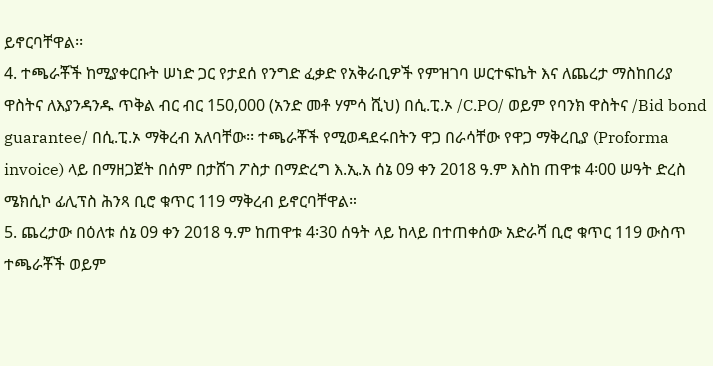ይኖርባቸዋል፡፡
4. ተጫራቾች ከሚያቀርቡት ሠነድ ጋር የታደሰ የንግድ ፈቃድ የአቅራቢዎች የምዝገባ ሠርተፍኬት እና ለጨረታ ማስከበሪያ ዋስትና ለእያንዳንዱ ጥቅል ብር ብር 150,000 (አንድ መቶ ሃምሳ ሺህ) በሲ.ፒ.ኦ /C.PO/ ወይም የባንክ ዋስትና /Bid bond guarantee/ በሲ.ፒ.ኦ ማቅረብ አለባቸው፡፡ ተጫራቾች የሚወዳደሩበትን ዋጋ በራሳቸው የዋጋ ማቅረቢያ (Proforma invoice) ላይ በማዘጋጀት በሰም በታሸገ ፖስታ በማድረግ እ.ኢ.አ ሰኔ 09 ቀን 2018 ዓ.ም እስከ ጠዋቱ 4፡00 ሠዓት ድረስ ሜክሲኮ ፊሊፕስ ሕንጻ ቢሮ ቁጥር 119 ማቅረብ ይኖርባቸዋል።
5. ጨረታው በዕለቱ ሰኔ 09 ቀን 2018 ዓ.ም ከጠዋቱ 4፡30 ሰዓት ላይ ከላይ በተጠቀሰው አድራሻ ቢሮ ቁጥር 119 ውስጥ ተጫራቾች ወይም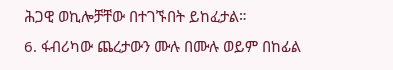ሕጋዊ ወኪሎቻቸው በተገኙበት ይከፈታል።
6. ፋብሪካው ጨረታውን ሙሉ በሙሉ ወይም በከፊል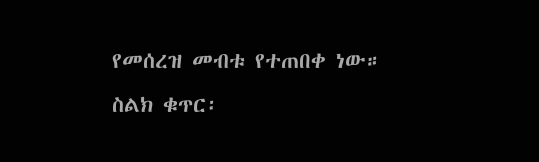የመሰረዝ መብቱ የተጠበቀ ነው።
ስልክ ቁጥር፡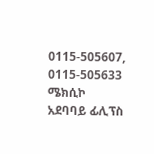0115-505607, 0115-505633
ሜክሲኮ አደባባይ ፊሊፕስ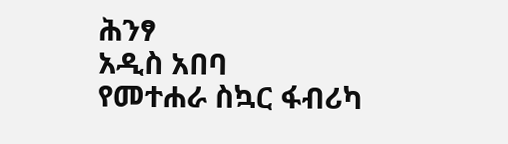ሕንፃ
አዲስ አበባ
የመተሐራ ስኳር ፋብሪካ